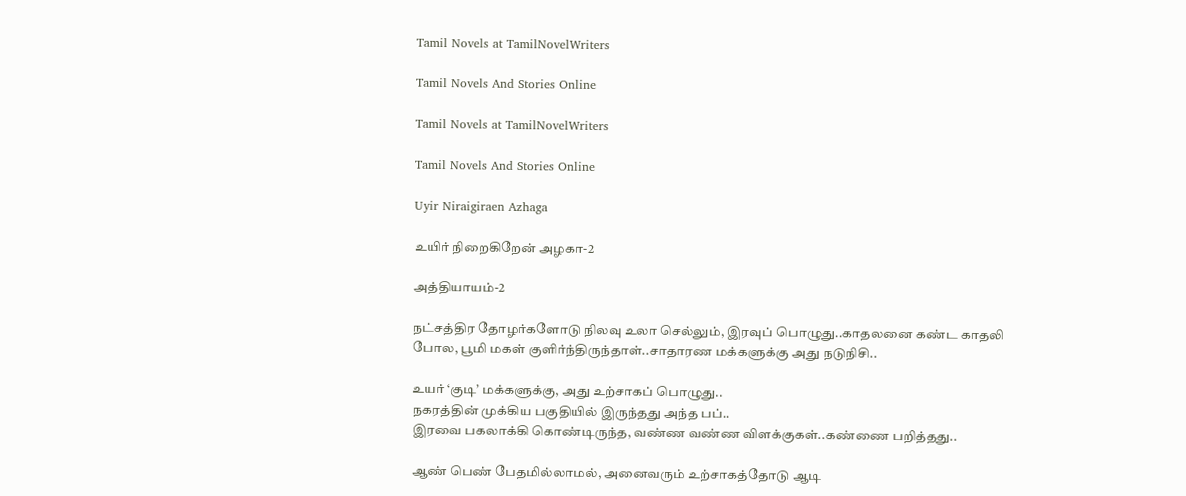Tamil Novels at TamilNovelWriters

Tamil Novels And Stories Online

Tamil Novels at TamilNovelWriters

Tamil Novels And Stories Online

Uyir Niraigiraen Azhaga

உயிர் நிறைகிறேன் அழகா-2

அத்தியாயம்-2

நட்சத்திர தோழர்களோடு நிலவு உலா செல்லும், இரவுப் பொழுது..காதலனை கண்ட காதலி போல, பூமி மகள் குளிர்ந்திருந்தாள்..சாதாரண மக்களுக்கு அது நடுநிசி..

உயர் ‘குடி’ மக்களுக்கு, அது உற்சாகப் பொழுது..
நகரத்தின் முக்கிய பகுதியில் இருந்தது அந்த பப்..
இரவை பகலாக்கி கொண்டிருந்த, வண்ண வண்ண விளக்குகள்..கண்ணை பறித்தது..

ஆண் பெண் பேதமில்லாமல், அனைவரும் உற்சாகத்தோடு ஆடி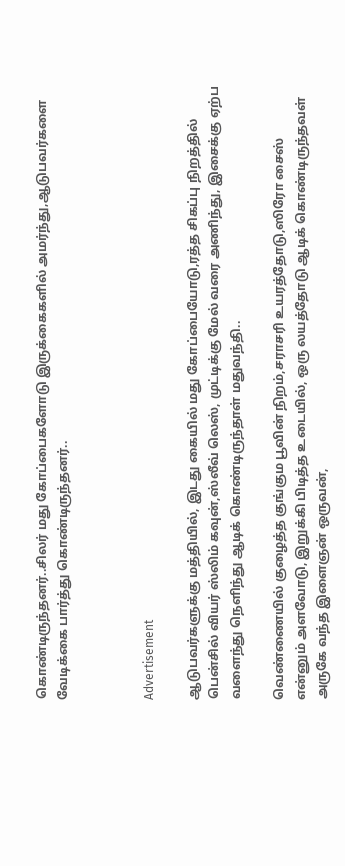கொண்டிருந்தனர்..சிலர் மது கோப்பைகளோடு இருக்கைகளில் அமர்ந்து,ஆடுபவர்களை வேடிக்கை பார்த்து கொண்டிருந்தனர்..



Advertisement

ஆடுபவர்களுக்கு மத்தியில், இடது கையில் மது கோப்பையோடு,ரத்த சிகப்பு நிறத்தில் பென்சில் வியர் ஸ்லிம் கவுன்,ஸ்லீவ் லெஸ், முட்டிக்கு மேல் வரை அணிந்து, இசைக்கு ஏற்ப வளைந்து நெளிந்து ஆடிக் கொண்டிருந்தாள் மதுவந்தி..

வெண்ணையில் குழைத்த குங்கும பூவின் நிறம்,சராசரி உயரத்தோடு,ஸிரோ சைஸ் என்னும் அளவோடு, இறுக்கி பிடித்த உடையில், ஒரு லயத்தோடு ஆடிக் கொண்டிருந்தவள் அருகே வந்த இளைஞன் ஒருவன்,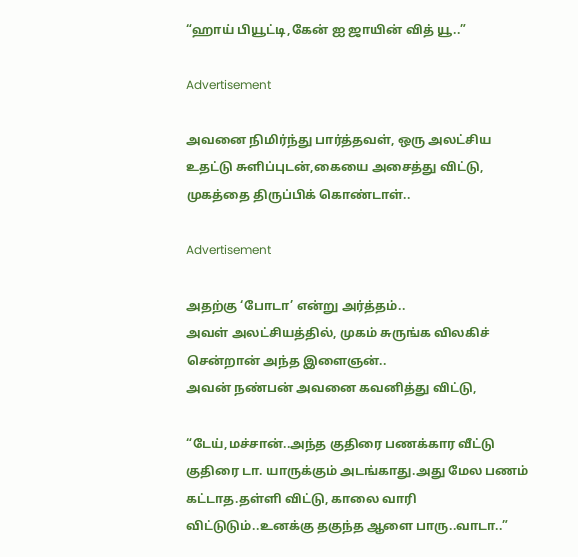“ஹாய் பியூட்டி,கேன் ஐ ஜாயின் வித் யூ..”

Advertisement

அவனை நிமிர்ந்து பார்த்தவள், ஒரு அலட்சிய உதட்டு சுளிப்புடன்,கையை அசைத்து விட்டு, முகத்தை திருப்பிக் கொண்டாள்..

Advertisement

அதற்கு ‘போடா’ என்று அர்த்தம்..
அவள் அலட்சியத்தில், முகம் சுருங்க விலகிச் சென்றான் அந்த இளைஞன்..
அவன் நண்பன் அவனை கவனித்து விட்டு,

“டேய்,மச்சான்..அந்த குதிரை பணக்கார வீட்டு குதிரை டா. யாருக்கும் அடங்காது.அது மேல பணம் கட்டாத.தள்ளி விட்டு, காலை வாரி விட்டுடும்..உனக்கு தகுந்த ஆளை பாரு..வாடா..”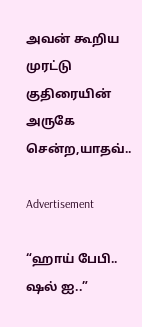அவன் கூறிய முரட்டு குதிரையின் அருகே சென்ற,யாதவ்..

Advertisement

“ஹாய் பேபி.. ஷல் ஐ..”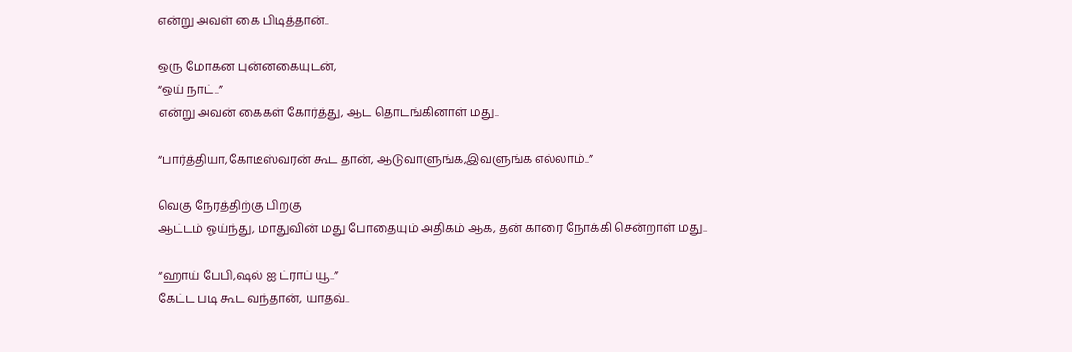என்று அவள் கை பிடித்தான்..

ஒரு மோகன புன்னகையுடன்,
“ஒய் நாட்..”
என்று அவன் கைகள் கோர்த்து, ஆட தொடங்கினாள் மது..

“பார்த்தியா,கோடீஸ்வரன் கூட தான், ஆடுவாளுங்க,இவளுங்க எல்லாம்..”

வெகு நேரத்திற்கு பிறகு
ஆட்டம் ஓய்ந்து, மாதுவின் மது போதையும் அதிகம் ஆக, தன் காரை நோக்கி சென்றாள் மது..

“ஹாய் பேபி,ஷல் ஐ ட்ராப் யூ..”
கேட்ட படி கூட வந்தான், யாதவ்..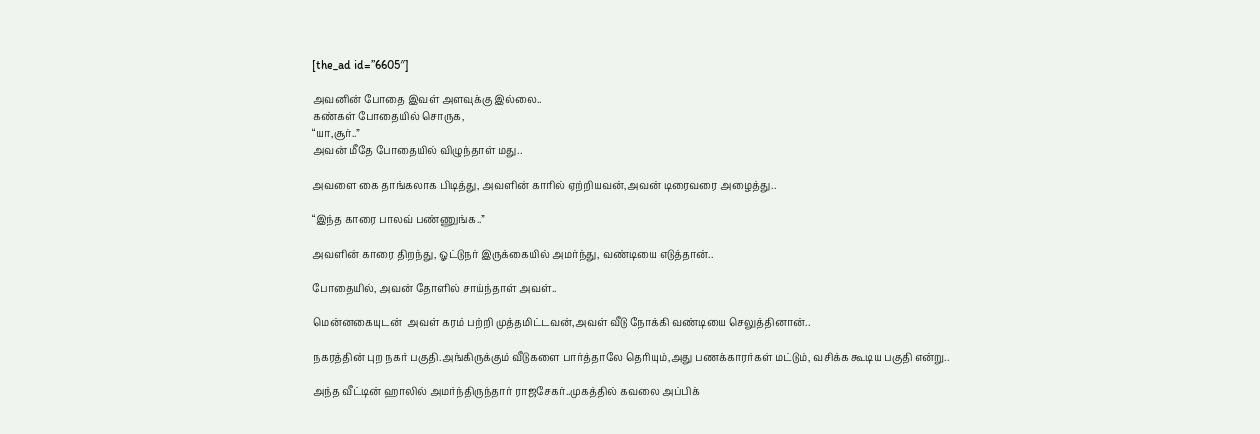[the_ad id=”6605″]

அவனின் போதை இவள் அளவுக்கு இல்லை..
கண்கள் போதையில் சொருக,
“யா,சூர்..”
அவன் மீதே போதையில் விழுந்தாள் மது..

அவளை கை தாங்கலாக பிடித்து, அவளின் காரில் ஏற்றியவன்,அவன் டிரைவரை அழைத்து..

“இந்த காரை பாலவ் பண்ணுங்க..”

அவளின் காரை திறந்து, ஓட்டுநர் இருக்கையில் அமர்ந்து, வண்டியை எடுத்தான்..

போதையில், அவன் தோளில் சாய்ந்தாள் அவள்..

மென்னகையுடன்  அவள் கரம் பற்றி முத்தமிட்டவன்,அவள் வீடு நோக்கி வண்டியை செலுத்தினான்..

நகரத்தின் புற நகர் பகுதி.அங்கிருக்கும் வீடுகளை பார்த்தாலே தெரியும்,அது பணக்காரர்கள் மட்டும், வசிக்க கூடிய பகுதி என்று..

அந்த வீட்டின் ஹாலில் அமர்ந்திருந்தார் ராஜசேகர்..முகத்தில் கவலை அப்பிக்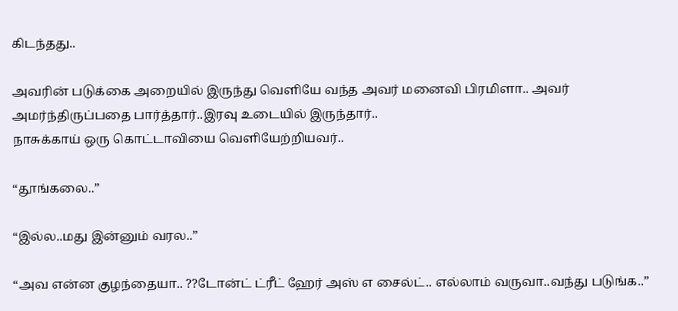கிடந்தது..

அவரின் படுக்கை அறையில் இருந்து வெளியே வந்த அவர் மனைவி பிரமிளா.. அவர் அமர்ந்திருப்பதை பார்த்தார்..இரவு உடையில் இருந்தார்..
நாசுக்காய் ஒரு கொட்டாவியை வெளியேற்றியவர்..

“தூங்கலை..”

“இல்ல..மது இன்னும் வரல..”

“அவ என்ன குழந்தையா.. ??டோன்ட் ட்ரீட் ஹேர் அஸ் எ சைல்ட்.. எல்லாம் வருவா..வந்து படுங்க..”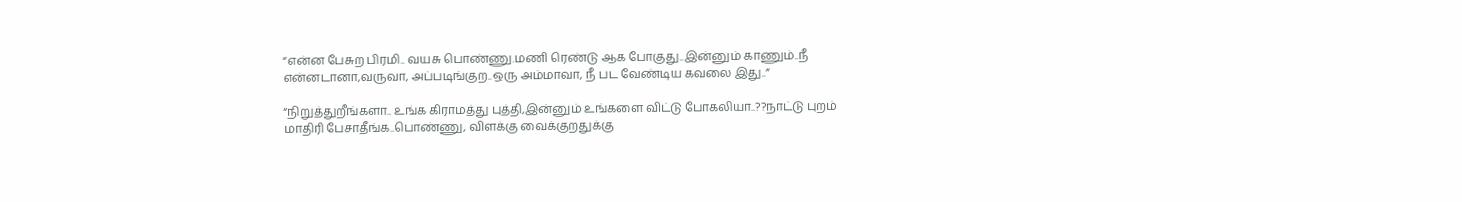“என்ன பேசுற பிரமி.. வயசு பொண்ணு.மணி ரெண்டு ஆக போகுது..இன்னும் காணும்..நீ என்னடானா,வருவா, அப்படிங்குற..ஒரு அம்மாவா, நீ பட வேண்டிய கவலை இது..”

“நிறுத்துறீங்களா.. உங்க கிராமத்து புத்தி,இன்னும் உங்களை விட்டு போகலியா..??நாட்டு புறம் மாதிரி பேசாதீங்க..பொண்ணு, விளக்கு வைக்குறதுக்கு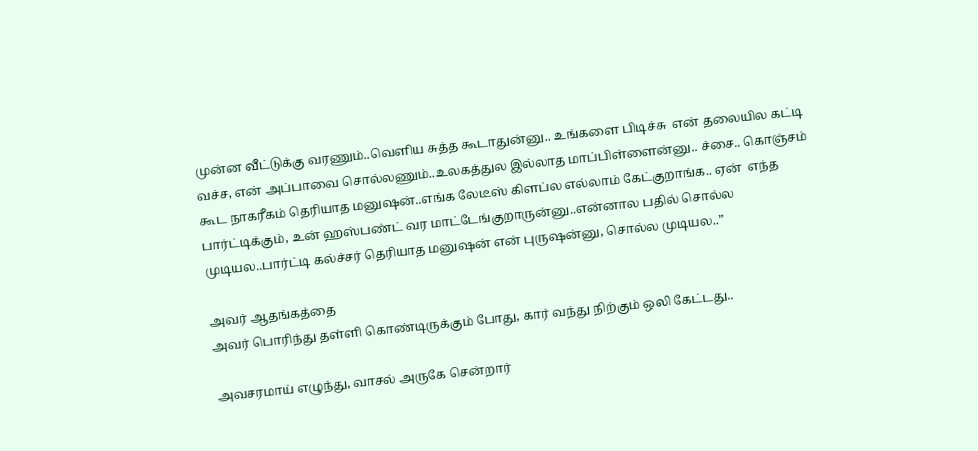முன்ன வீட்டுக்கு வரணும்..வெளிய சுத்த கூடாதுன்னு.. உங்களை பிடிச்சு  என் தலையில கட்டி வச்ச, என் அப்பாவை சொல்லணும்..உலகத்துல இல்லாத மாப்பிள்ளைன்னு.. ச்சை.. கொஞ்சம் கூட நாகரீகம் தெரியாத மனுஷன்..எங்க லேடீஸ் கிளப்ல எல்லாம் கேட்குறாங்க.. ஏன்  எந்த பார்ட்டிக்கும், உன் ஹஸ்பண்ட் வர மாட்டேங்குறாருன்னு..என்னால பதில் சொல்ல முடியல..பார்ட்டி கல்ச்சர் தெரியாத மனுஷன் என் புருஷன்னு, சொல்ல முடியல..”

அவர் ஆதங்கத்தை
அவர் பொரிந்து தள்ளி கொண்டிருக்கும் போது, கார் வந்து நிற்கும் ஒலி கேட்டது..

அவசரமாய் எழுந்து, வாசல் அருகே சென்றார்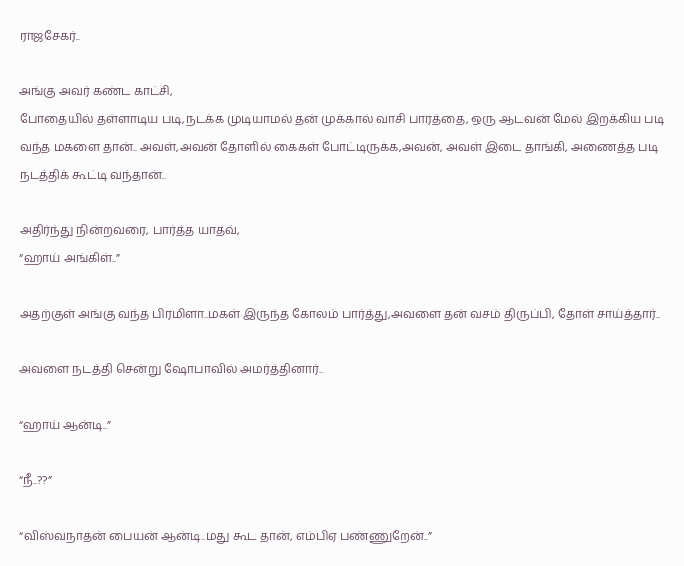ராஜசேகர்..

அங்கு அவர் கண்ட காட்சி,
போதையில் தள்ளாடிய படி,நடக்க முடியாமல் தன் முக்கால் வாசி பாரத்தை, ஒரு ஆடவன் மேல் இறக்கிய படி வந்த மகளை தான்.. அவள்,அவன் தோளில் கைகள் போட்டிருக்க,அவன், அவள் இடை தாங்கி, அணைத்த படி நடத்திக் கூட்டி வந்தான்..

அதிர்ந்து நின்றவரை, பார்த்த யாதவ்,
“ஹாய் அங்கிள்..”

அதற்குள் அங்கு வந்த பிரமிளா..மகள் இருந்த கோலம் பார்த்து,அவளை தன் வசம் திருப்பி, தோள் சாய்த்தார்..

அவளை நடத்தி சென்று ஷோபாவில் அமர்த்தினார்..

“ஹாய் ஆன்டி..”

“நீ..??”

“விஸ்வநாதன் பையன் ஆன்டி..மது கூட தான், எம்பிஏ பண்ணுறேன்..”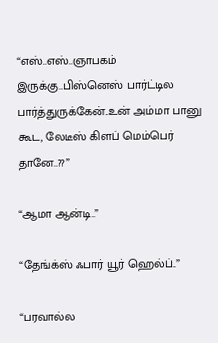“எஸ்..எஸ்..ஞாபகம் இருக்கு..பிஸ்னெஸ் பார்ட்டில பார்த்துருக்கேன்..உன் அம்மா பானு கூட, லேடீஸ் கிளப் மெம்பெர் தானே..??”

“ஆமா ஆன்டி..”

“தேங்க்ஸ் ஃபார் யூர் ஹெல்ப்..”

“பரவால்ல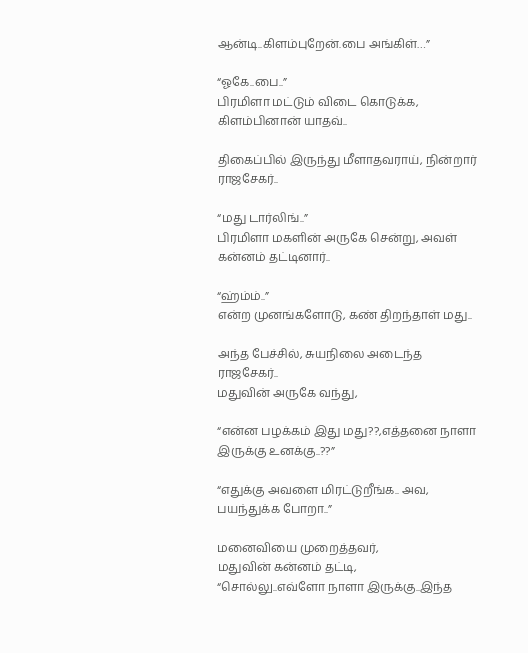ஆன்டி..கிளம்புறேன்.பை அங்கிள்…”

“ஓகே..பை..”
பிரமிளா மட்டும் விடை கொடுக்க, கிளம்பினான் யாதவ்..

திகைப்பில் இருந்து மீளாதவராய், நின்றார் ராஜசேகர்..

“மது டார்லிங்..”
பிரமிளா மகளின் அருகே சென்று, அவள் கன்னம் தட்டினார்..

“ஹ்ம்ம்..”
என்ற முனங்களோடு, கண் திறந்தாள் மது..

அந்த பேச்சில், சுயநிலை அடைந்த ராஜசேகர்..
மதுவின் அருகே வந்து,

“என்ன பழக்கம் இது மது??,எத்தனை நாளா இருக்கு உனக்கு..??”

“எதுக்கு அவளை மிரட்டுறீங்க.. அவ, பயந்துக்க போறா..”

மனைவியை முறைத்தவர்,
மதுவின் கன்னம் தட்டி,
“சொல்லு..எவ்ளோ நாளா இருக்கு..இந்த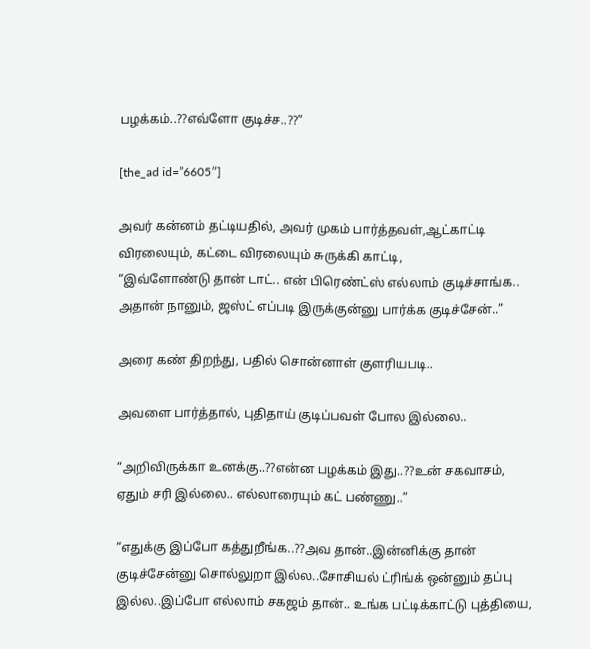பழக்கம்..??எவ்ளோ குடிச்ச..??”

[the_ad id=”6605″]

அவர் கன்னம் தட்டியதில், அவர் முகம் பார்த்தவள்,ஆட்காட்டி விரலையும், கட்டை விரலையும் சுருக்கி காட்டி,
“இவ்ளோண்டு தான் டாட்.. என் பிரெண்ட்ஸ் எல்லாம் குடிச்சாங்க.. அதான் நானும், ஜஸ்ட் எப்படி இருக்குன்னு பார்க்க குடிச்சேன்..”

அரை கண் திறந்து, பதில் சொன்னாள் குளரியபடி..

அவளை பார்த்தால், புதிதாய் குடிப்பவள் போல இல்லை..

“அறிவிருக்கா உனக்கு..??என்ன பழக்கம் இது..??உன் சகவாசம், ஏதும் சரி இல்லை.. எல்லாரையும் கட் பண்ணு..”

“எதுக்கு இப்போ கத்துறீங்க..??அவ தான்..இன்னிக்கு தான் குடிச்சேன்னு சொல்லுறா இல்ல..சோசியல் ட்ரிங்க் ஒன்னும் தப்பு இல்ல..இப்போ எல்லாம் சகஜம் தான்.. உங்க பட்டிக்காட்டு புத்தியை,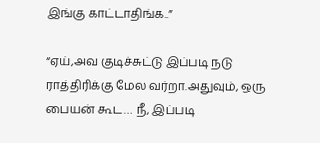இங்கு காட்டாதிங்க..”

“ஏய்,அவ குடிச்சுட்டு இப்படி நடு ராத்திரிக்கு மேல வர்றா.அதுவும், ஒரு பையன் கூட… நீ, இப்படி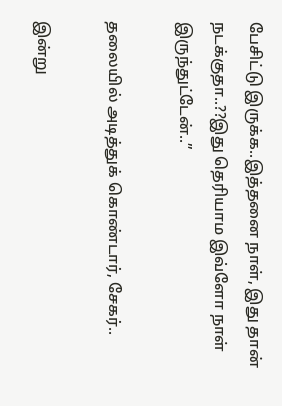பேசிட்டு இருக்க..இத்தனை நாள், இது தான் நடக்குதா..??இது தெரியாம இவ்ளோ நாள் இருந்துட்டேன்..”

தலையில் அடித்துக் கொண்டார், சேகர்..

இன்று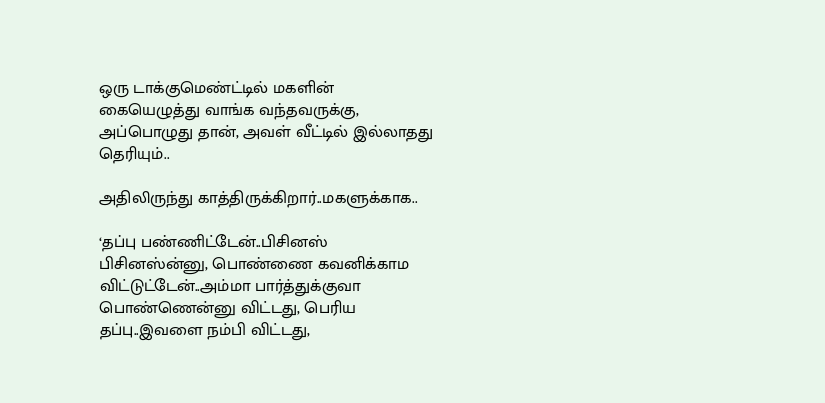ஒரு டாக்குமெண்ட்டில் மகளின் கையெழுத்து வாங்க வந்தவருக்கு, அப்பொழுது தான், அவள் வீட்டில் இல்லாதது தெரியும்..

அதிலிருந்து காத்திருக்கிறார்..மகளுக்காக..

‘தப்பு பண்ணிட்டேன்..பிசினஸ் பிசினஸ்ன்னு, பொண்ணை கவனிக்காம விட்டுட்டேன்..அம்மா பார்த்துக்குவா பொண்ணென்னு விட்டது, பெரிய தப்பு..இவளை நம்பி விட்டது,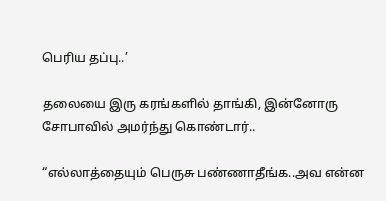பெரிய தப்பு..’

தலையை இரு கரங்களில் தாங்கி, இன்னோரு சோபாவில் அமர்ந்து கொண்டார்..

“எல்லாத்தையும் பெருசு பண்ணாதீங்க..அவ என்ன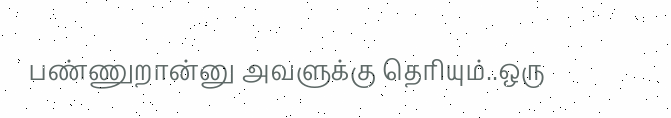பண்ணுறான்னு அவளுக்கு தெரியும்..ஒரு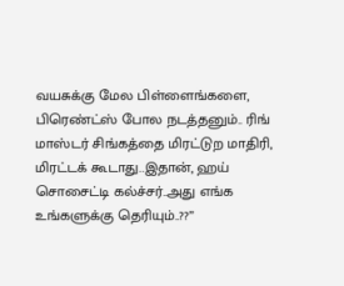வயசுக்கு மேல பிள்ளைங்களை, பிரெண்ட்ஸ் போல நடத்தனும்.. ரிங் மாஸ்டர் சிங்கத்தை மிரட்டுற மாதிரி, மிரட்டக் கூடாது..இதான், ஹய் சொசைட்டி கல்ச்சர்..அது எங்க உங்களுக்கு தெரியும்..??”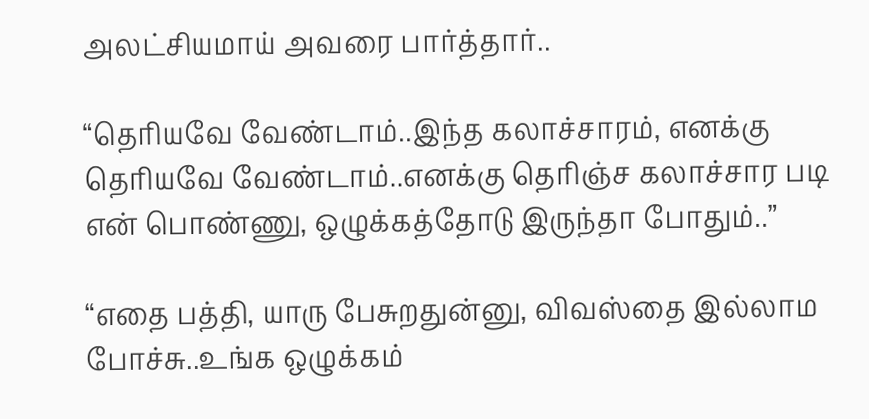அலட்சியமாய் அவரை பார்த்தார்..

“தெரியவே வேண்டாம்..இந்த கலாச்சாரம், எனக்கு தெரியவே வேண்டாம்..எனக்கு தெரிஞ்ச கலாச்சார படி  என் பொண்ணு, ஒழுக்கத்தோடு இருந்தா போதும்..”

“எதை பத்தி, யாரு பேசுறதுன்னு, விவஸ்தை இல்லாம போச்சு..உங்க ஒழுக்கம்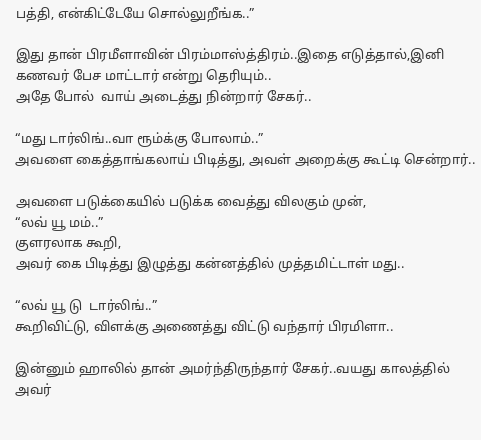பத்தி, என்கிட்டேயே சொல்லுறீங்க..”

இது தான் பிரமீளாவின் பிரம்மாஸ்த்திரம்..இதை எடுத்தால்,இனி கணவர் பேச மாட்டார் என்று தெரியும்..
அதே போல்  வாய் அடைத்து நின்றார் சேகர்..

“மது டார்லிங்..வா ரூம்க்கு போலாம்..”
அவளை கைத்தாங்கலாய் பிடித்து, அவள் அறைக்கு கூட்டி சென்றார்..

அவளை படுக்கையில் படுக்க வைத்து விலகும் முன்,
“லவ் யூ மம்..”
குளரலாக கூறி,
அவர் கை பிடித்து இழுத்து கன்னத்தில் முத்தமிட்டாள் மது..

“லவ் யூ டு  டார்லிங்..”
கூறிவிட்டு, விளக்கு அணைத்து விட்டு வந்தார் பிரமிளா..

இன்னும் ஹாலில் தான் அமர்ந்திருந்தார் சேகர்..வயது காலத்தில்  அவர்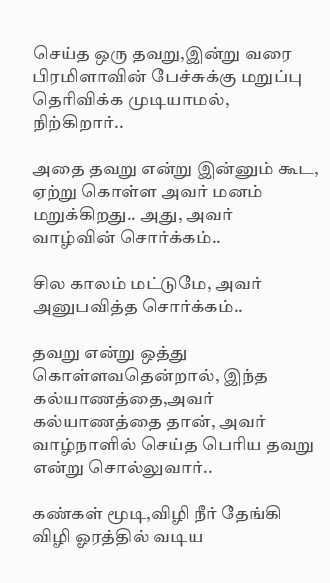செய்த ஒரு தவறு,இன்று வரை பிரமிளாவின் பேச்சுக்கு மறுப்பு தெரிவிக்க முடியாமல், நிற்கிறார்..

அதை தவறு என்று இன்னும் கூட, ஏற்று கொள்ள அவர் மனம் மறுக்கிறது.. அது, அவர் வாழ்வின் சொர்க்கம்..

சில காலம் மட்டுமே, அவர் அனுபவித்த சொர்க்கம்..

தவறு என்று ஒத்து கொள்ளவதென்றால், இந்த கல்யாணத்தை,அவர் கல்யாணத்தை தான், அவர் வாழ்நாளில் செய்த பெரிய தவறு என்று சொல்லுவார்..

கண்கள் மூடி,விழி நீர் தேங்கி   விழி ஓரத்தில் வடிய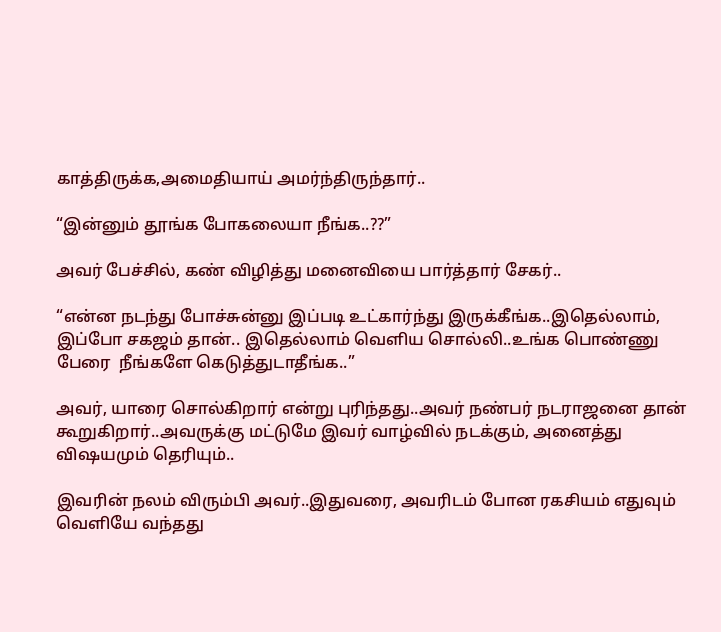காத்திருக்க,அமைதியாய் அமர்ந்திருந்தார்..

“இன்னும் தூங்க போகலையா நீங்க..??”

அவர் பேச்சில், கண் விழித்து மனைவியை பார்த்தார் சேகர்..

“என்ன நடந்து போச்சுன்னு இப்படி உட்கார்ந்து இருக்கீங்க..இதெல்லாம், இப்போ சகஜம் தான்.. இதெல்லாம் வெளிய சொல்லி..உங்க பொண்ணு பேரை  நீங்களே கெடுத்துடாதீங்க..”

அவர், யாரை சொல்கிறார் என்று புரிந்தது..அவர் நண்பர் நடராஜனை தான் கூறுகிறார்..அவருக்கு மட்டுமே இவர் வாழ்வில் நடக்கும், அனைத்து விஷயமும் தெரியும்..

இவரின் நலம் விரும்பி அவர்..இதுவரை, அவரிடம் போன ரகசியம் எதுவும்  வெளியே வந்தது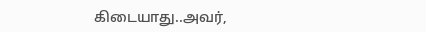கிடையாது..அவர்,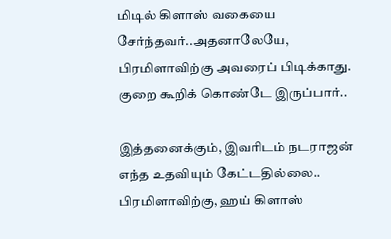மிடில் கிளாஸ் வகையை சேர்ந்தவர்..அதனாலேயே, பிரமிளாவிற்கு அவரைப் பிடிக்காது. குறை கூறிக் கொண்டே இருப்பார்..

இத்தனைக்கும், இவரிடம் நடராஜன் எந்த உதவியும் கேட்டதில்லை..
பிரமிளாவிற்கு, ஹய் கிளாஸ்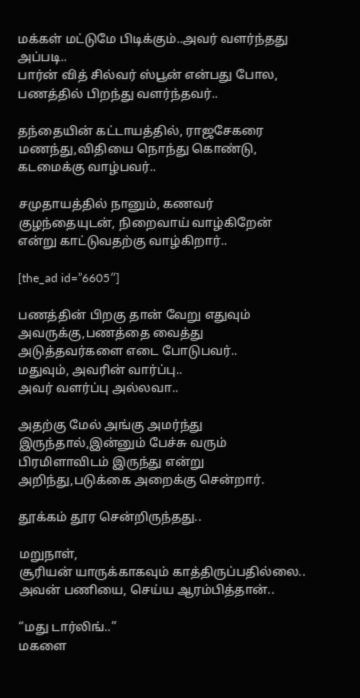மக்கள் மட்டுமே பிடிக்கும்..அவர் வளர்ந்தது அப்படி..
பார்ன் வித் சில்வர் ஸ்பூன் என்பது போல, பணத்தில் பிறந்து வளர்ந்தவர்..

தந்தையின் கட்டாயத்தில், ராஜசேகரை மணந்து,விதியை நொந்து கொண்டு, கடமைக்கு வாழ்பவர்..

சமுதாயத்தில் நானும், கணவர் குழந்தையுடன், நிறைவாய் வாழ்கிறேன் என்று காட்டுவதற்கு வாழ்கிறார்..

[the_ad id=”6605″]

பணத்தின் பிறகு தான் வேறு எதுவும் அவருக்கு,பணத்தை வைத்து அடுத்தவர்களை எடை போடுபவர்..
மதுவும், அவரின் வார்ப்பு..
அவர் வளர்ப்பு அல்லவா..

அதற்கு மேல் அங்கு அமர்ந்து இருந்தால்,இன்னும் பேச்சு வரும் பிரமிளாவிடம் இருந்து என்று அறிந்து,படுக்கை அறைக்கு சென்றார்.

தூக்கம் தூர சென்றிருந்தது..

மறுநாள்,
சூரியன் யாருக்காகவும் காத்திருப்பதில்லை..
அவன் பணியை, செய்ய ஆரம்பித்தான்..

“மது டார்லிங்..”
மகளை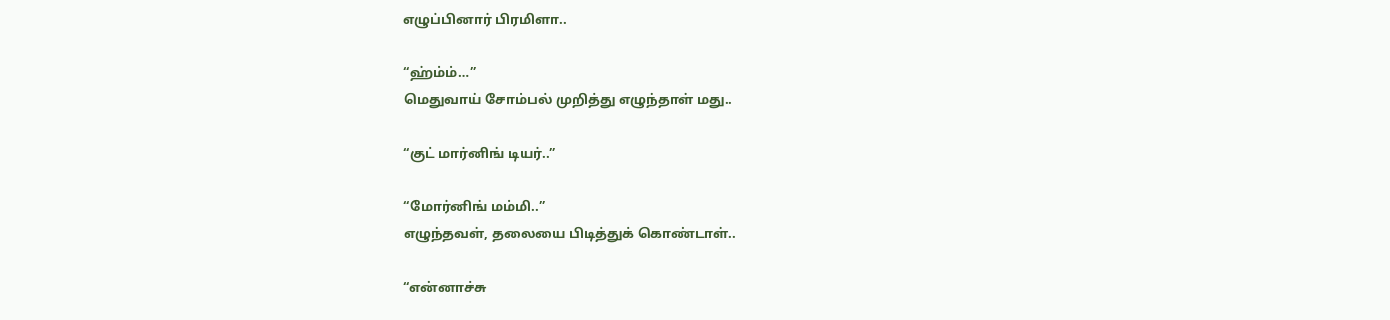எழுப்பினார் பிரமிளா..

“ஹ்ம்ம்…”
மெதுவாய் சோம்பல் முறித்து எழுந்தாள் மது..

“குட் மார்னிங் டியர்..”

“மோர்னிங் மம்மி..”
எழுந்தவள், தலையை பிடித்துக் கொண்டாள்..

“என்னாச்சு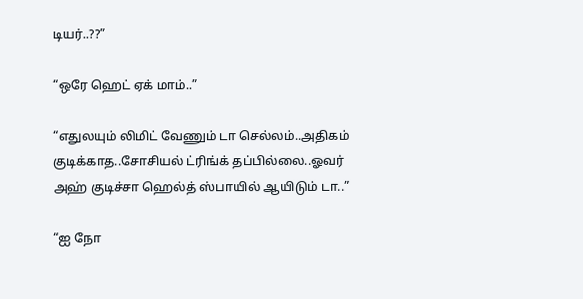டியர்..??”

“ஒரே ஹெட் ஏக் மாம்..”

“எதுலயும் லிமிட் வேணும் டா செல்லம்..அதிகம் குடிக்காத..சோசியல் ட்ரிங்க் தப்பில்லை..ஓவர் அஹ் குடிச்சா ஹெல்த் ஸ்பாயில் ஆயிடும் டா..”

“ஐ நோ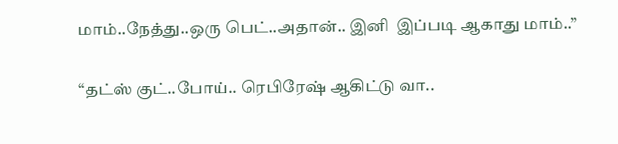மாம்..நேத்து..ஒரு பெட்..அதான்.. இனி  இப்படி ஆகாது மாம்..”

“தட்ஸ் குட்..போய்.. ரெபிரேஷ் ஆகிட்டு வா..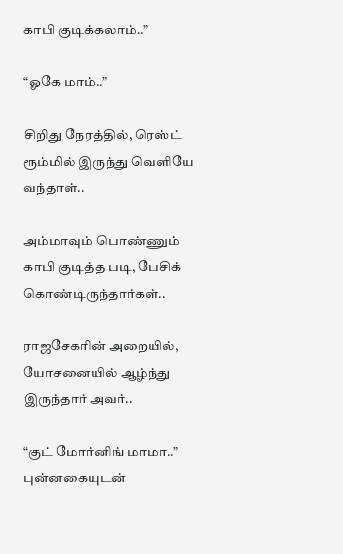காபி குடிக்கலாம்..”

“ஓகே மாம்..”

சிறிது நேரத்தில், ரெஸ்ட் ரூம்மில் இருந்து வெளியே வந்தாள்..

அம்மாவும் பொண்ணும் காபி குடித்த படி, பேசிக் கொண்டிருந்தார்கள்..

ராஜசேகரின் அறையில், யோசனையில் ஆழ்ந்து இருந்தார் அவர்..

“குட் மோர்னிங் மாமா..”
புன்னகையுடன்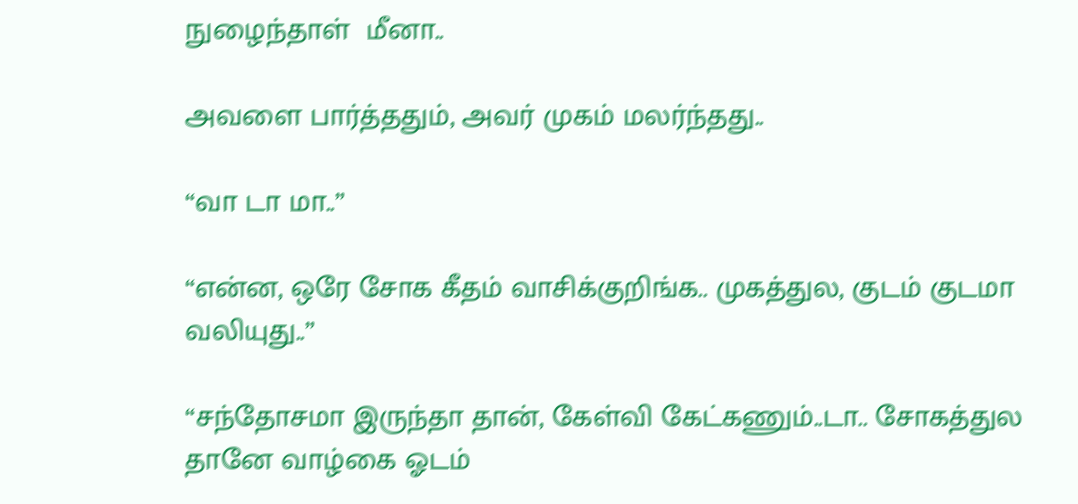நுழைந்தாள்  மீனா..

அவளை பார்த்ததும், அவர் முகம் மலர்ந்தது..

“வா டா மா..”

“என்ன, ஒரே சோக கீதம் வாசிக்குறிங்க.. முகத்துல, குடம் குடமா வலியுது..”

“சந்தோசமா இருந்தா தான், கேள்வி கேட்கணும்..டா.. சோகத்துல தானே வாழ்கை ஓடம்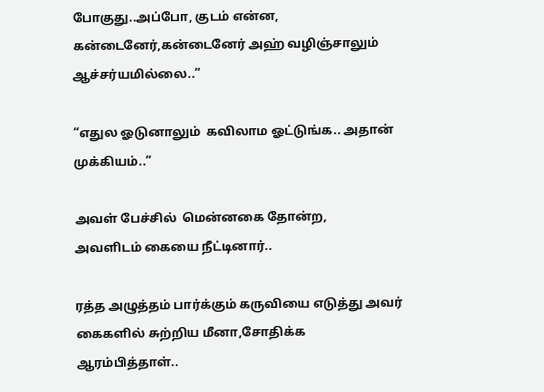போகுது..அப்போ, குடம் என்ன, கன்டைனேர்,கன்டைனேர் அஹ் வழிஞ்சாலும் ஆச்சர்யமில்லை..”

“எதுல ஓடுனாலும்  கவிலாம ஓட்டுங்க.. அதான் முக்கியம்..”

அவள் பேச்சில்  மென்னகை தோன்ற,
அவளிடம் கையை நீட்டினார்..

ரத்த அழுத்தம் பார்க்கும் கருவியை எடுத்து அவர் கைகளில் சுற்றிய மீனா,சோதிக்க ஆரம்பித்தாள்..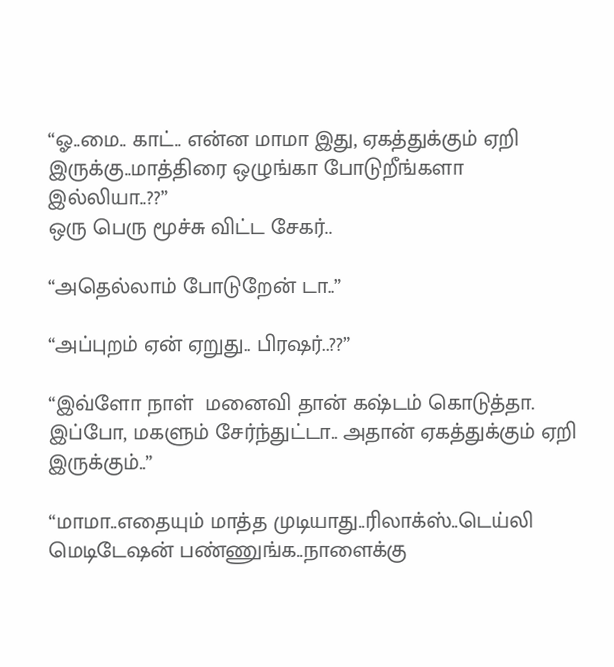“ஓ..மை.. காட்.. என்ன மாமா இது, ஏகத்துக்கும் ஏறி இருக்கு..மாத்திரை ஒழுங்கா போடுறீங்களா இல்லியா..??”
ஒரு பெரு மூச்சு விட்ட சேகர்..

“அதெல்லாம் போடுறேன் டா..”

“அப்புறம் ஏன் ஏறுது.. பிரஷர்..??”

“இவ்ளோ நாள்  மனைவி தான் கஷ்டம் கொடுத்தா. இப்போ, மகளும் சேர்ந்துட்டா.. அதான் ஏகத்துக்கும் ஏறி இருக்கும்..”

“மாமா..எதையும் மாத்த முடியாது..ரிலாக்ஸ்..டெய்லி மெடிடேஷன் பண்ணுங்க..நாளைக்கு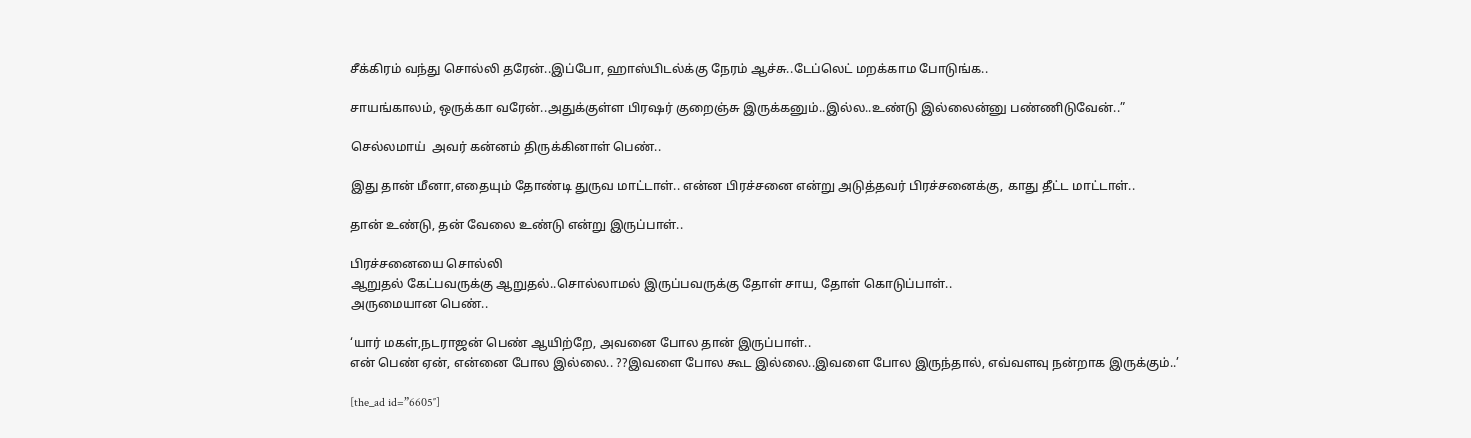சீக்கிரம் வந்து சொல்லி தரேன்..இப்போ, ஹாஸ்பிடல்க்கு நேரம் ஆச்சு..டேப்லெட் மறக்காம போடுங்க..

சாயங்காலம், ஒருக்கா வரேன்..அதுக்குள்ள பிரஷர் குறைஞ்சு இருக்கனும்..இல்ல..உண்டு இல்லைன்னு பண்ணிடுவேன்..”

செல்லமாய்  அவர் கன்னம் திருக்கினாள் பெண்..

இது தான் மீனா,எதையும் தோண்டி துருவ மாட்டாள்.. என்ன பிரச்சனை என்று அடுத்தவர் பிரச்சனைக்கு, காது தீட்ட மாட்டாள்..

தான் உண்டு, தன் வேலை உண்டு என்று இருப்பாள்..

பிரச்சனையை சொல்லி
ஆறுதல் கேட்பவருக்கு ஆறுதல்..சொல்லாமல் இருப்பவருக்கு தோள் சாய, தோள் கொடுப்பாள்..
அருமையான பெண்..

‘யார் மகள்,நடராஜன் பெண் ஆயிற்றே, அவனை போல தான் இருப்பாள்..
என் பெண் ஏன், என்னை போல இல்லை.. ??இவளை போல கூட இல்லை..இவளை போல இருந்தால், எவ்வளவு நன்றாக இருக்கும்..’

[the_ad id=”6605″]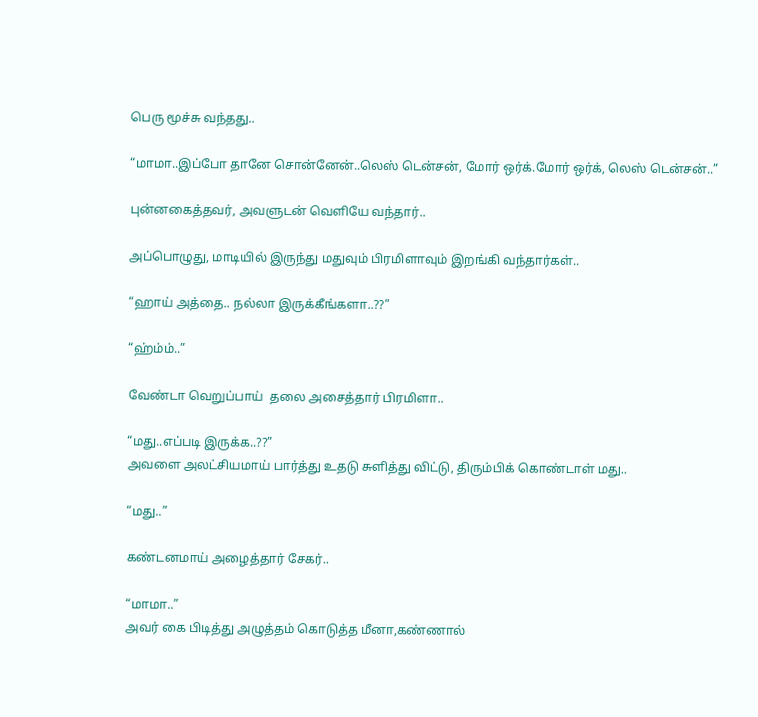பெரு மூச்சு வந்தது..

“மாமா..இப்போ தானே சொன்னேன்..லெஸ் டென்சன், மோர் ஒர்க்.மோர் ஒர்க், லெஸ் டென்சன்..”

புன்னகைத்தவர், அவளுடன் வெளியே வந்தார்..

அப்பொழுது, மாடியில் இருந்து மதுவும் பிரமிளாவும் இறங்கி வந்தார்கள்..

“ஹாய் அத்தை.. நல்லா இருக்கீங்களா..??”

“ஹ்ம்ம்..”

வேண்டா வெறுப்பாய்  தலை அசைத்தார் பிரமிளா..

“மது..எப்படி இருக்க..??”
அவளை அலட்சியமாய் பார்த்து உதடு சுளித்து விட்டு, திரும்பிக் கொண்டாள் மது..

“மது..”

கண்டனமாய் அழைத்தார் சேகர்..

“மாமா..”
அவர் கை பிடித்து அழுத்தம் கொடுத்த மீனா,கண்ணால்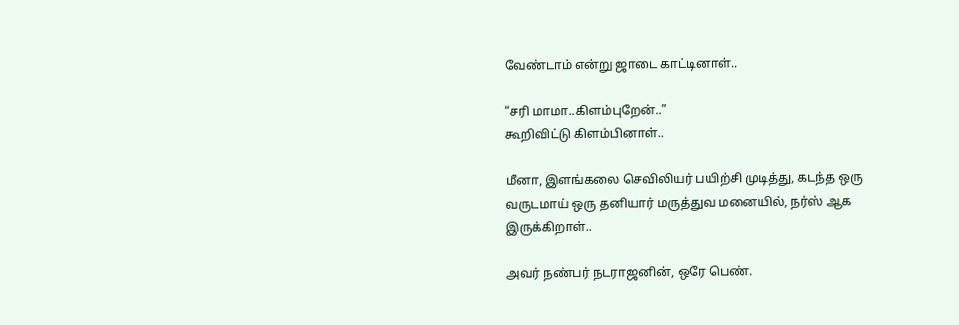வேண்டாம் என்று ஜாடை காட்டினாள்..

“சரி மாமா..கிளம்புறேன்..”
கூறிவிட்டு கிளம்பினாள்..

மீனா, இளங்கலை செவிலியர் பயிற்சி முடித்து, கடந்த ஒரு வருடமாய் ஒரு தனியார் மருத்துவ மனையில், நர்ஸ் ஆக இருக்கிறாள்..

அவர் நண்பர் நடராஜனின், ஒரே பெண்.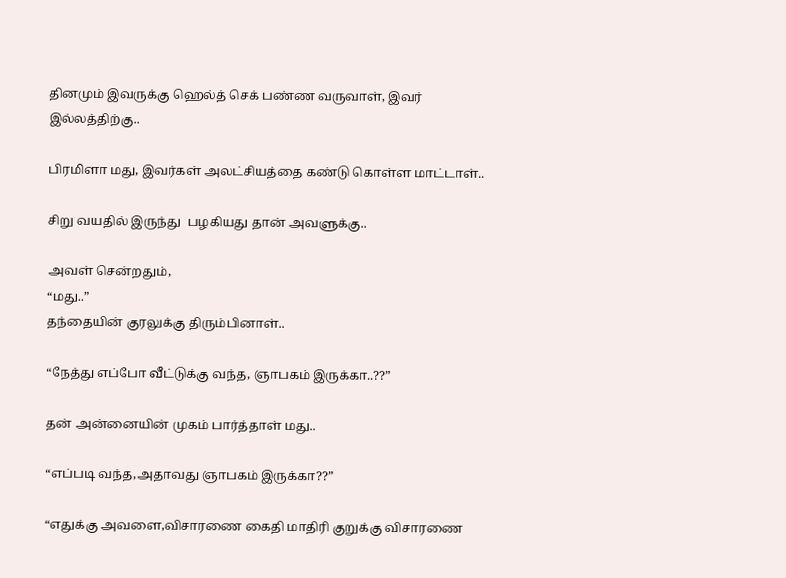தினமும் இவருக்கு ஹெல்த் செக் பண்ண வருவாள், இவர் இல்லத்திற்கு..

பிரமிளா மது, இவர்கள் அலட்சியத்தை கண்டு கொள்ள மாட்டாள்..

சிறு வயதில் இருந்து  பழகியது தான் அவளுக்கு..

அவள் சென்றதும்,
“மது..”
தந்தையின் குரலுக்கு திரும்பினாள்..

“நேத்து எப்போ வீட்டுக்கு வந்த, ஞாபகம் இருக்கா..??”

தன் அன்னையின் முகம் பார்த்தாள் மது..

“எப்படி வந்த,அதாவது ஞாபகம் இருக்கா??”

“எதுக்கு அவளை,விசாரணை கைதி மாதிரி குறுக்கு விசாரணை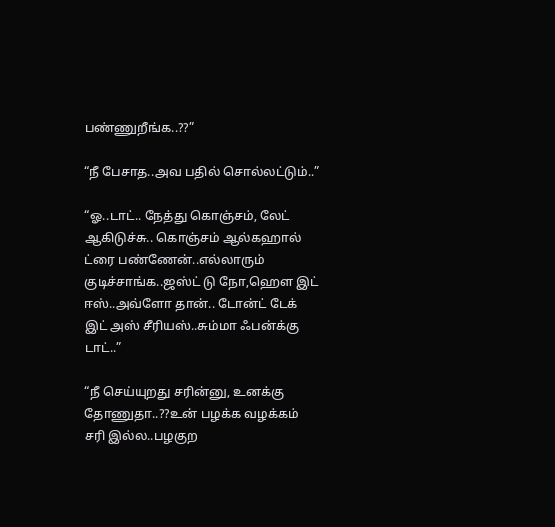பண்ணுறீங்க..??”

“நீ பேசாத..அவ பதில் சொல்லட்டும்..”

“ஓ..டாட்.. நேத்து கொஞ்சம், லேட் ஆகிடுச்சு.. கொஞ்சம் ஆல்கஹால் ட்ரை பண்ணேன்..எல்லாரும் குடிச்சாங்க..ஜஸ்ட் டு நோ,ஹௌ இட் ஈஸ்..அவ்ளோ தான்.. டோன்ட் டேக் இட் அஸ் சீரியஸ்..சும்மா ஃபன்க்கு டாட்..”

“நீ செய்யுறது சரின்னு, உனக்கு தோணுதா..??உன் பழக்க வழக்கம் சரி இல்ல..பழகுற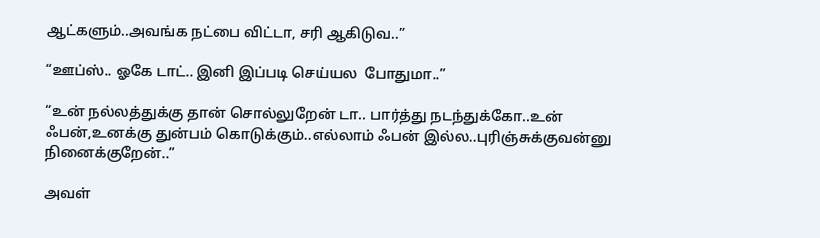ஆட்களும்..அவங்க நட்பை விட்டா, சரி ஆகிடுவ..”

“ஊப்ஸ்.. ஓகே டாட்.. இனி இப்படி செய்யல  போதுமா..”

“உன் நல்லத்துக்கு தான் சொல்லுறேன் டா.. பார்த்து நடந்துக்கோ..உன்  ஃபன்,உனக்கு துன்பம் கொடுக்கும்..எல்லாம் ஃபன் இல்ல..புரிஞ்சுக்குவன்னு நினைக்குறேன்..”

அவள்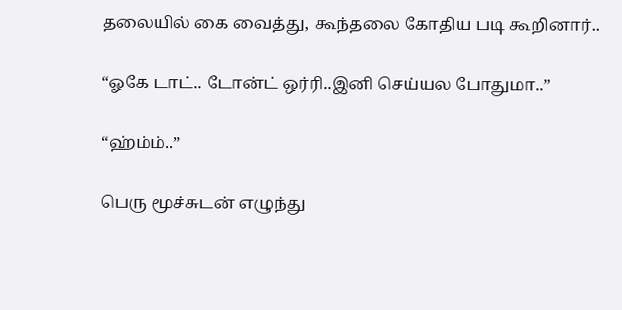தலையில் கை வைத்து, கூந்தலை கோதிய படி கூறினார்..

“ஓகே டாட்.. டோன்ட் ஒர்ரி..இனி செய்யல போதுமா..”

“ஹ்ம்ம்..”

பெரு மூச்சுடன் எழுந்து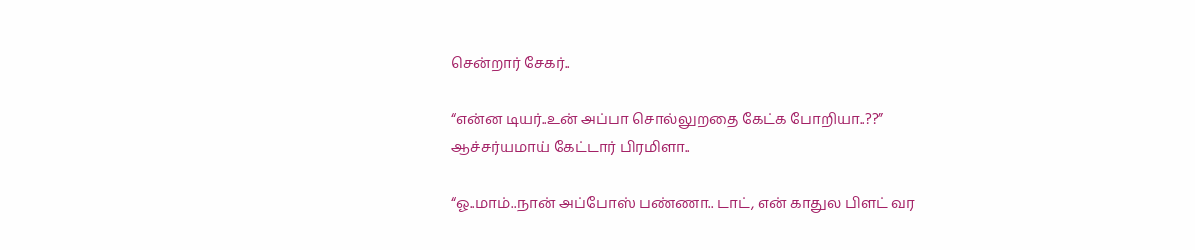சென்றார் சேகர்..

“என்ன டியர்..உன் அப்பா சொல்லுறதை கேட்க போறியா..??”
ஆச்சர்யமாய் கேட்டார் பிரமிளா..

“ஓ..மாம்..நான் அப்போஸ் பண்ணா.. டாட், என் காதுல பிளட் வர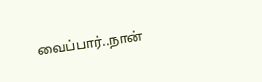வைப்பார்..நான்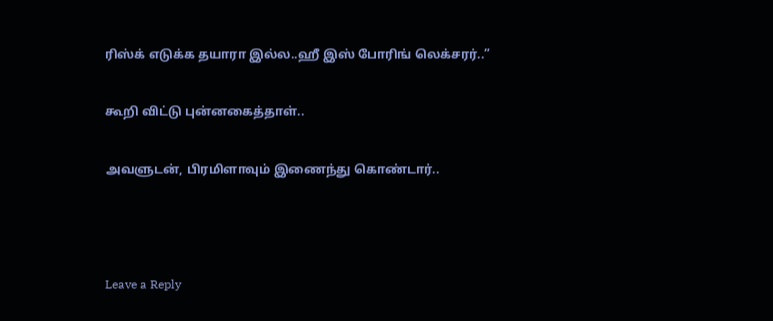ரிஸ்க் எடுக்க தயாரா இல்ல..ஹீ இஸ் போரிங் லெக்சரர்..”

கூறி விட்டு புன்னகைத்தாள்..

அவளுடன், பிரமிளாவும் இணைந்து கொண்டார்..



Leave a Reply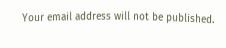Your email address will not be published.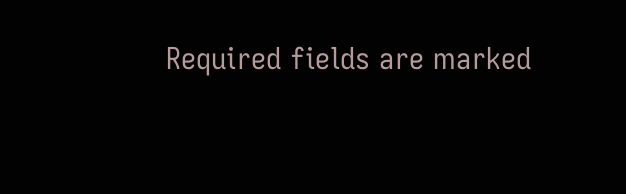Required fields are marked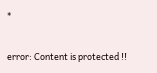*

error: Content is protected !!